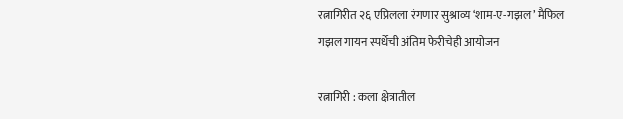रत्नागिरीत २६ एप्रिलला रंगणार सुश्राव्य ‘शाम-ए-गझल’ मैफिल
गझल गायन स्पर्धेची अंतिम फेरीचेही आयोजन

रत्नागिरी : कला क्षेत्रातील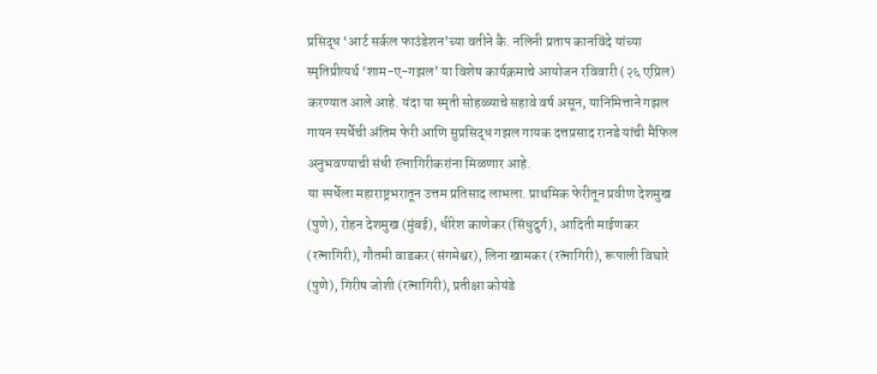प्रसिद्ध ‘आर्ट सर्कल फाउंडेशन’च्या वतीने कै. नलिनी प्रताप कानविंदे यांच्या स्मृतिप्रीत्यर्थ ‘शाम-ए-गझल’ या विशेष कार्यक्रमाचे आयोजन रविवारी (२६ एप्रिल) करण्यात आले आहे. यंदा या स्मृती सोहळ्याचे सहावे वर्ष असून, यानिमित्ताने गझल गायन स्पर्धेची अंतिम फेरी आणि सुप्रसिद्ध गझल गायक दत्तप्रसाद रानडे यांची मैफिल अनुभवण्याची संधी रत्नागिरीकरांना मिळणार आहे.
या स्पर्धेला महाराष्ट्रभरातून उत्तम प्रतिसाद लाभला. प्राथमिक फेरीतून प्रवीण देशमुख (पुणे), रोहन देशमुख (मुंबई), धीरेश काणेकर (सिंधुदुर्ग), आदिती माईणकर (रत्नागिरी), गौतमी वाडकर (संगमेश्वर), लिना खामकर (रत्नागिरी), रूपाली विघारे (पुणे), गिरीष जोशी (रत्नागिरी), प्रतीक्षा कोयंडे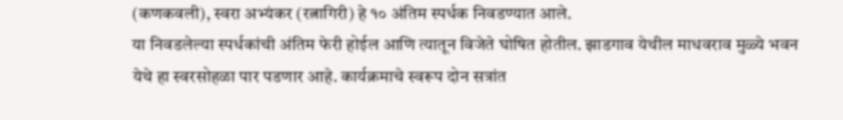(कणकवली), स्वरा अभ्यंकर (रत्नागिरी) हे १० अंतिम स्पर्धक निवडण्यात आले.
या निवडलेल्या स्पर्धकांची अंतिम फेरी होईल आणि त्यातून विजेते घोषित होतील. झाडगाव येथील माधवराव मुळ्ये भवन येथे हा स्वरसोहळा पार पडणार आहे. कार्यक्रमाचे स्वरूप दोन सत्रांत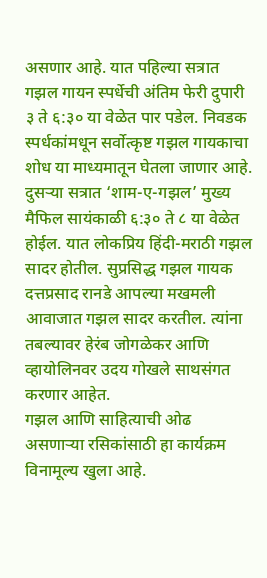असणार आहे. यात पहिल्या सत्रात गझल गायन स्पर्धेची अंतिम फेरी दुपारी ३ ते ६:३० या वेळेत पार पडेल. निवडक स्पर्धकांमधून सर्वोत्कृष्ट गझल गायकाचा शोध या माध्यमातून घेतला जाणार आहे. दुसऱ्या सत्रात ‘शाम-ए-गझल’ मुख्य मैफिल सायंकाळी ६:३० ते ८ या वेळेत होईल. यात लोकप्रिय हिंदी-मराठी गझल सादर होतील. सुप्रसिद्ध गझल गायक दत्तप्रसाद रानडे आपल्या मखमली आवाजात गझल सादर करतील. त्यांना तबल्यावर हेरंब जोगळेकर आणि व्हायोलिनवर उदय गोखले साथसंगत करणार आहेत.
गझल आणि साहित्याची ओढ असणाऱ्या रसिकांसाठी हा कार्यक्रम विनामूल्य खुला आहे.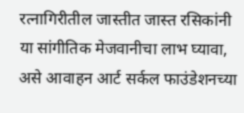रत्नागिरीतील जास्तीत जास्त रसिकांनी या सांगीतिक मेजवानीचा लाभ घ्यावा, असे आवाहन आर्ट सर्कल फाउंडेशनच्या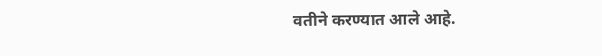वतीने करण्यात आले आहे.